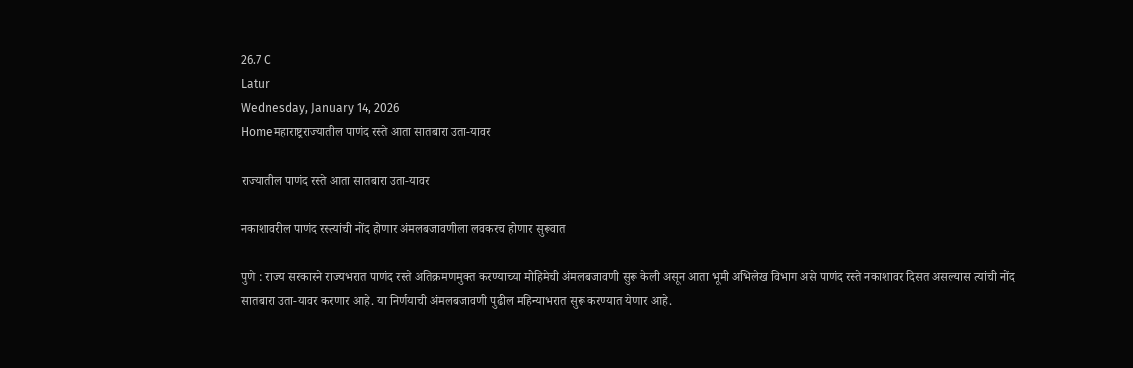26.7 C
Latur
Wednesday, January 14, 2026
Homeमहाराष्ट्रराज्यातील पाणंद रस्ते आता सातबारा उता-यावर

राज्यातील पाणंद रस्ते आता सातबारा उता-यावर

नकाशावरील पाणंद रस्त्यांची नोंद होणार अंमलबजावणीला लवकरच होणार सुरूवात

पुणे : राज्य सरकारने राज्यभरात पाणंद रस्ते अतिक्रमणमुक्त करण्याच्या मोहिमेची अंमलबजावणी सुरू केली असून आता भूमी अभिलेख विभाग असे पाणंद रस्ते नकाशावर दिसत असल्यास त्यांची नोंद सातबारा उता-यावर करणार आहे. या निर्णयाची अंमलबजावणी पुढील महिन्याभरात सुरू करण्यात येणार आहे.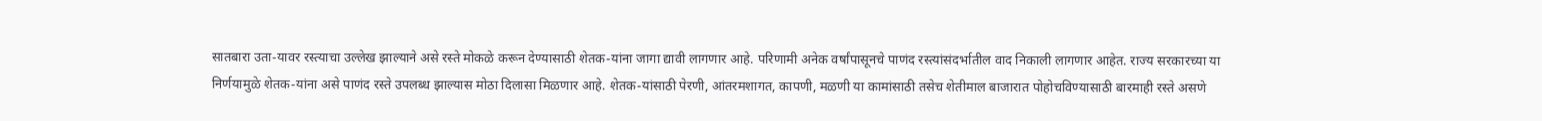सातबारा उता-यावर रस्त्याचा उल्लेख झाल्याने असे रस्ते मोकळे करून देण्यासाठी शेतक-यांना जागा द्यावी लागणार आहे. परिणामी अनेक वर्षांपासूनचे पाणंद रस्त्यांसंदर्भातील वाद निकाली लागणार आहेत. राज्य सरकारच्या या निर्णयामुळे शेतक-यांना असे पाणंद रस्ते उपलब्ध झाल्यास मोठा दिलासा मिळणार आहे. शेतक-यांसाठी पेरणी, आंतरमशागत, कापणी, मळणी या कामांसाठी तसेच शेतीमाल बाजारात पोहोचविण्यासाठी बारमाही रस्ते असणे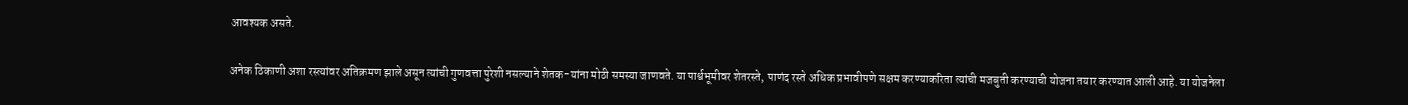आवश्यक असते.

अनेक ठिकाणी अशा रस्त्यांवर अतिक्रमण झाले असून त्यांची गुणवत्ता पुरेशी नसल्याने शेतक-यांना मोठी समस्या जाणवते. या पार्श्वभूमीवर शेतरस्ते, पाणंद रस्ते अधिक प्रभावीपणे सक्षम करण्याकरिता त्यांची मजबुती करण्याची योजना तयार करण्यात आली आहे. या योजनेला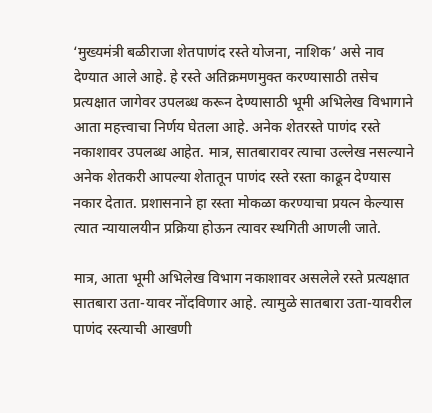‘मुख्यमंत्री बळीराजा शेतपाणंद रस्ते योजना, नाशिक’ असे नाव देण्यात आले आहे. हे रस्ते अतिक्रमणमुक्त करण्यासाठी तसेच प्रत्यक्षात जागेवर उपलब्ध करून देण्यासाठी भूमी अभिलेख विभागाने आता महत्त्वाचा निर्णय घेतला आहे. अनेक शेतरस्ते पाणंद रस्ते नकाशावर उपलब्ध आहेत. मात्र, सातबारावर त्याचा उल्लेख नसल्याने अनेक शेतकरी आपल्या शेतातून पाणंद रस्ते रस्ता काढून देण्यास नकार देतात. प्रशासनाने हा रस्ता मोकळा करण्याचा प्रयत्न केल्यास त्यात न्यायालयीन प्रक्रिया होऊन त्यावर स्थगिती आणली जाते.

मात्र, आता भूमी अभिलेख विभाग नकाशावर असलेले रस्ते प्रत्यक्षात सातबारा उता-यावर नोंदविणार आहे. त्यामुळे सातबारा उता-यावरील पाणंद रस्त्याची आखणी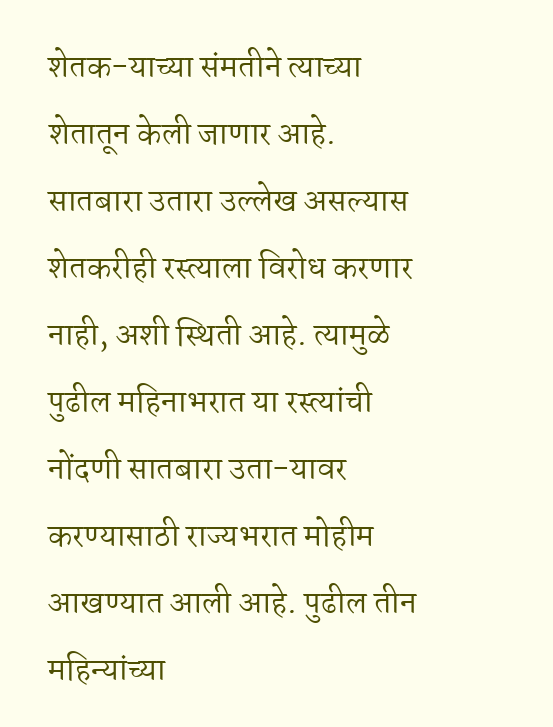शेतक-याच्या संमतीने त्याच्या शेतातून केली जाणार आहे. सातबारा उतारा उल्लेख असल्यास शेतकरीही रस्त्याला विरोध करणार नाही, अशी स्थिती आहे. त्यामुळे पुढील महिनाभरात या रस्त्यांची नोंदणी सातबारा उता-यावर करण्यासाठी राज्यभरात मोहीम आखण्यात आली आहे. पुढील तीन महिन्यांच्या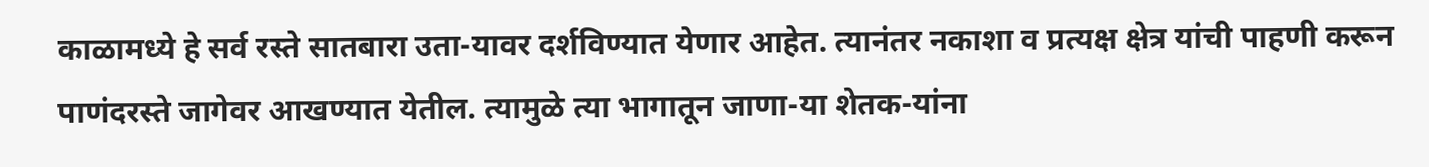काळामध्ये हे सर्व रस्ते सातबारा उता-यावर दर्शविण्यात येणार आहेत. त्यानंतर नकाशा व प्रत्यक्ष क्षेत्र यांची पाहणी करून पाणंदरस्ते जागेवर आखण्यात येतील. त्यामुळे त्या भागातून जाणा-या शेतक-यांना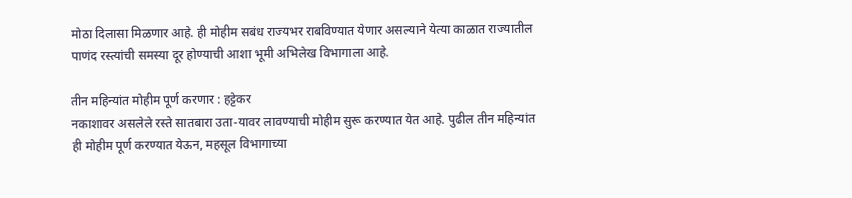मोठा दिलासा मिळणार आहे. ही मोहीम सबंध राज्यभर राबविण्यात येणार असल्याने येत्या काळात राज्यातील पाणंद रस्त्यांची समस्या दूर होण्याची आशा भूमी अभिलेख विभागाला आहे.

तीन महिन्यांत मोहीम पूर्ण करणार : हट्टेकर
नकाशावर असलेले रस्ते सातबारा उता-यावर लावण्याची मोहीम सुरू करण्यात येत आहे. पुढील तीन महिन्यांत ही मोहीम पूर्ण करण्यात येऊन, महसूल विभागाच्या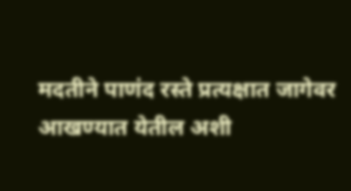मदतीने पाणंद रस्ते प्रत्यक्षात जागेवर आखण्यात येतील अशी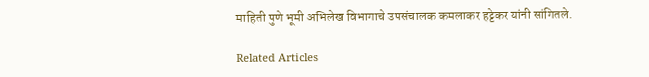माहिती पुणे भूमी अभिलेख विभागाचे उपसंचालक कमलाकर हट्टेकर यांनी सांगितले.

Related Articles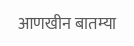आणखीन बातम्या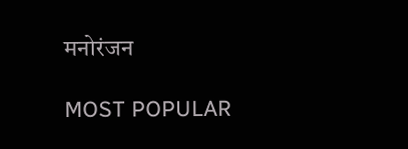मनोरंजन

MOST POPULAR